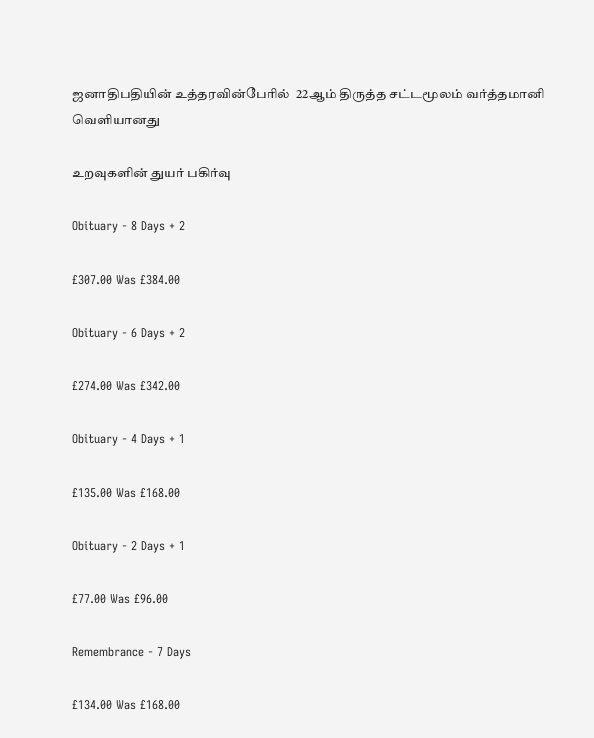ஜனாதிபதியின் உத்தரவின்பேரில்  22ஆம் திருத்த சட்டமூலம் வர்த்தமானி வெளியானது

உறவுகளின் துயர் பகிர்வு

Obituary - 8 Days + 2

£307.00 Was £384.00

Obituary - 6 Days + 2

£274.00 Was £342.00

Obituary - 4 Days + 1

£135.00 Was £168.00

Obituary - 2 Days + 1

£77.00 Was £96.00

Remembrance - 7 Days

£134.00 Was £168.00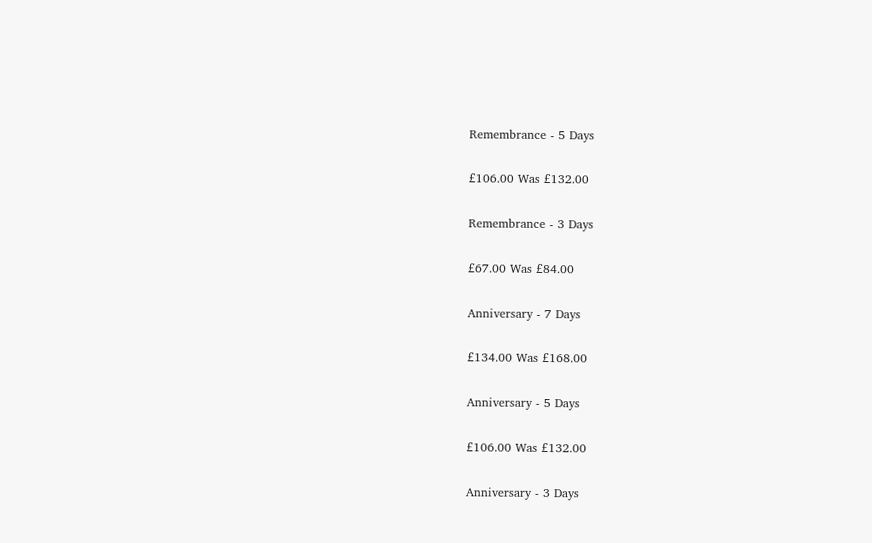Remembrance - 5 Days

£106.00 Was £132.00

Remembrance - 3 Days

£67.00 Was £84.00

Anniversary - 7 Days

£134.00 Was £168.00

Anniversary - 5 Days

£106.00 Was £132.00

Anniversary - 3 Days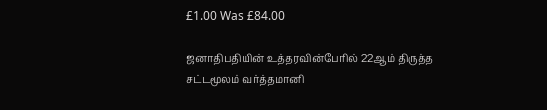£1.00 Was £84.00

ஜனாதிபதியின் உத்தரவின்பேரில் 22ஆம் திருத்த சட்டமூலம் வர்த்தமானி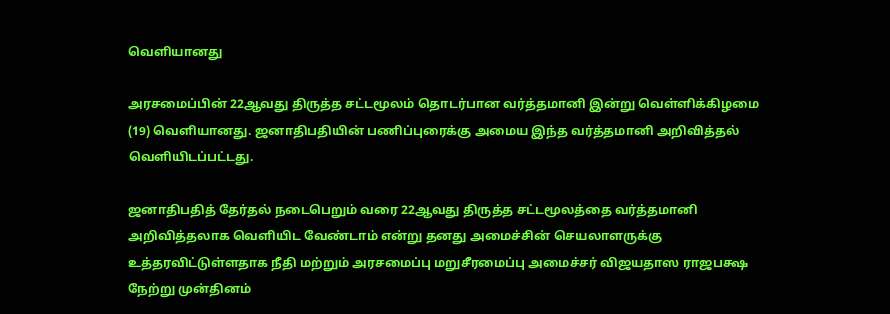வெளியானது

அரசமைப்பின் 22ஆவது திருத்த சட்டமூலம் தொடர்பான வர்த்தமானி இன்று வெள்ளிக்கிழமை (19) வெளியானது. ஜனாதிபதியின் பணிப்புரைக்கு அமைய இந்த வர்த்தமானி அறிவித்தல் வெளியிடப்பட்டது.

ஜனாதிபதித் தேர்தல் நடைபெறும் வரை 22ஆவது திருத்த சட்டமூலத்தை வர்த்தமானி அறிவித்தலாக வெளியிட வேண்டாம் என்று தனது அமைச்சின் செயலாளருக்கு உத்தரவிட்டுள்ளதாக நீதி மற்றும் அரசமைப்பு மறுசீரமைப்பு அமைச்சர் விஜயதாஸ ராஜபக்ஷ நேற்று முன்தினம்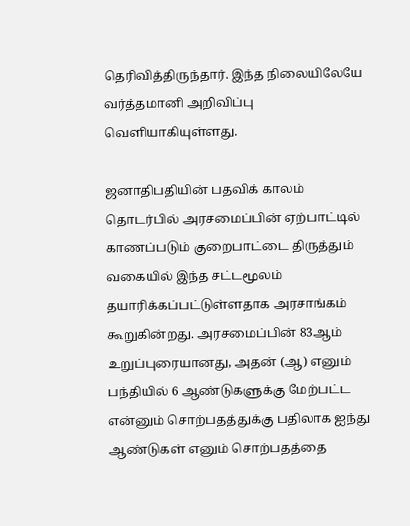தெரிவித்திருந்தார். இந்த நிலையிலேயே வர்த்தமானி அறிவிப்பு வெளியாகியுள்ளது.

ஜனாதிபதியின் பதவிக் காலம் தொடர்பில் அரசமைப்பின் ஏற்பாட்டில் காணப்படும் குறைபாட்டை திருத்தும் வகையில் இந்த சட்டமூலம் தயாரிக்கப்பட்டுள்ளதாக அரசாங்கம் கூறுகின்றது. அரசமைப்பின் 83ஆம் உறுப்புரையானது, அதன் (ஆ) எனும் பந்தியில் 6 ஆண்டுகளுக்கு மேற்பட்ட என்னும் சொற்பதத்துக்கு பதிலாக ஐந்து ஆண்டுகள் எனும் சொற்பதத்தை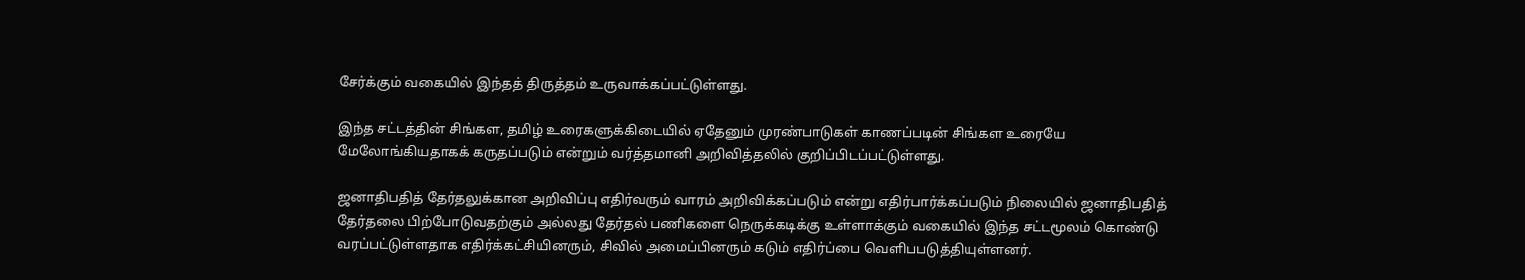சேர்க்கும் வகையில் இந்தத் திருத்தம் உருவாக்கப்பட்டுள்ளது.

இந்த சட்டத்தின் சிங்கள, தமிழ் உரைகளுக்கிடையில் ஏதேனும் முரண்பாடுகள் காணப்படின் சிங்கள உரையே மேலோங்கியதாகக் கருதப்படும் என்றும் வர்த்தமானி அறிவித்தலில் குறிப்பிடப்பட்டுள்ளது.

ஜனாதிபதித் தேர்தலுக்கான அறிவிப்பு எதிர்வரும் வாரம் அறிவிக்கப்படும் என்று எதிர்பார்க்கப்படும் நிலையில் ஜனாதிபதித் தேர்தலை பிற்போடுவதற்கும் அல்லது தேர்தல் பணிகளை நெருக்கடிக்கு உள்ளாக்கும் வகையில் இந்த சட்டமூலம் கொண்டு வரப்பட்டுள்ளதாக எதிர்க்கட்சியினரும், சிவில் அமைப்பினரும் கடும் எதிர்ப்பை வெளிபபடுத்தியுள்ளனர்.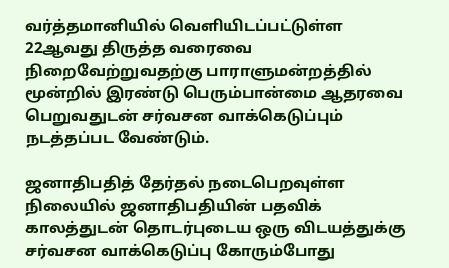வர்த்தமானியில் வெளியிடப்பட்டுள்ள 22ஆவது திருத்த வரைவை நிறைவேற்றுவதற்கு பாராளுமன்றத்தில் மூன்றில் இரண்டு பெரும்பான்மை ஆதரவை பெறுவதுடன் சர்வசன வாக்கெடுப்பும் நடத்தப்பட வேண்டும்.

ஜனாதிபதித் தேர்தல் நடைபெறவுள்ள நிலையில் ஜனாதிபதியின் பதவிக் காலத்துடன் தொடர்புடைய ஒரு விடயத்துக்கு சர்வசன வாக்கெடுப்பு கோரும்போது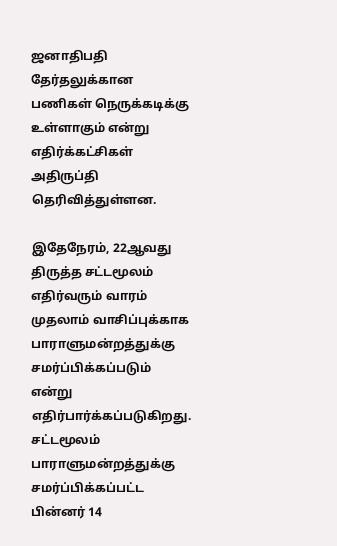ஜனாதிபதி தேர்தலுக்கான பணிகள் நெருக்கடிக்கு உள்ளாகும் என்று எதிர்க்கட்சிகள் அதிருப்தி தெரிவித்துள்ளன.

இதேநேரம், 22ஆவது திருத்த சட்டமூலம் எதிர்வரும் வாரம் முதலாம் வாசிப்புக்காக பாராளுமன்றத்துக்கு சமர்ப்பிக்கப்படும் என்று எதிர்பார்க்கப்படுகிறது. சட்டமூலம் பாராளுமன்றத்துக்கு சமர்ப்பிக்கப்பட்ட பின்னர் 14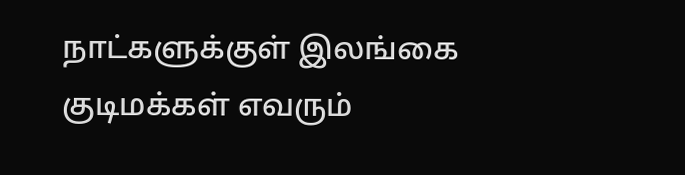நாட்களுக்குள் இலங்கை குடிமக்கள் எவரும்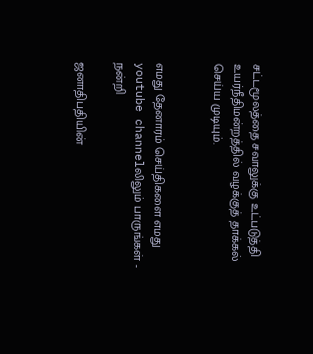சட்டமூலத்தை சவாலுக்கு உட்படுத்தி உயர்நீதிமன்றத்தில் வழக்குத் தாக்கல் செய்ய முடியும்.


எமது தேனாரம் செய்திகளை எமது youtube channelலிலும் பாருங்கள் - நன்றி

ஜனாதிபதியின்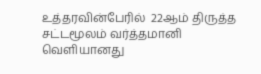உத்தரவின்பேரில்  22ஆம் திருத்த சட்டமூலம் வர்த்தமானி வெளியானது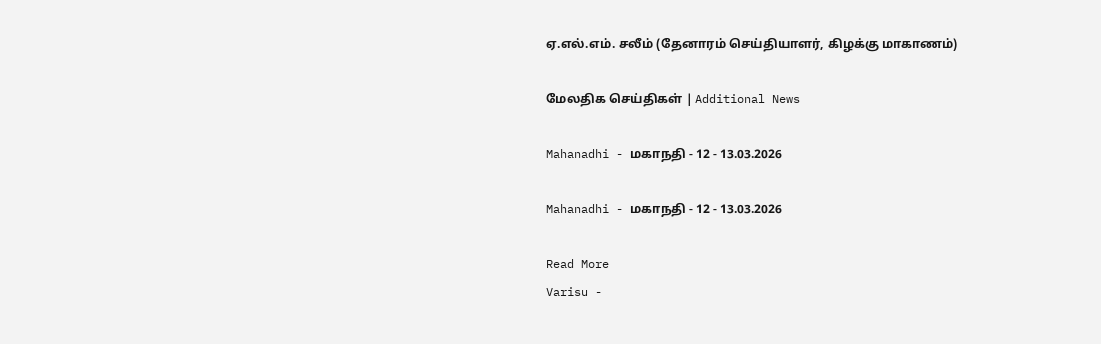ஏ.எல்.எம். சலீம் (தேனாரம் செய்தியாளர், கிழக்கு மாகாணம்)

மேலதிக செய்திகள் | Additional News

Mahanadhi - மகாநதி - 12 - 13.03.2026

Mahanadhi - மகாநதி - 12 - 13.03.2026

Read More
Varisu -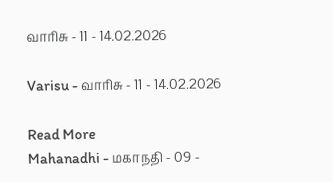வாரிசு - 11 - 14.02.2026

Varisu - வாரிசு - 11 - 14.02.2026

Read More
Mahanadhi - மகாநதி - 09 -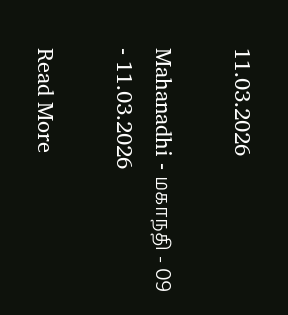11.03.2026

Mahanadhi - மகாநதி - 09 - 11.03.2026

Read More